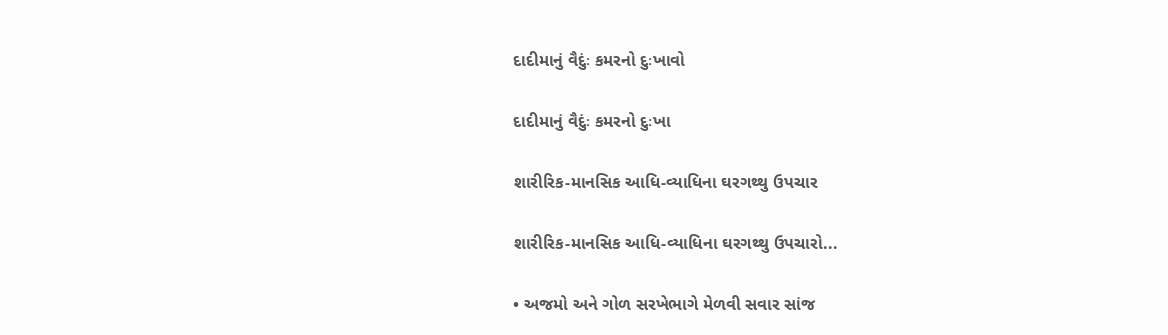દાદીમાનું વૈદુંઃ કમરનો દુઃખાવો

દાદીમાનું વૈદુંઃ કમરનો દુઃખા

શારીરિક-માનસિક આધિ-વ્યાધિના ઘરગથ્થુ ઉપચાર

શારીરિક-માનસિક આધિ-વ્યાધિના ઘરગથ્થુ ઉપચારો...

• અજમો અને ગોળ સરખેભાગે મેળવી સવાર સાંજ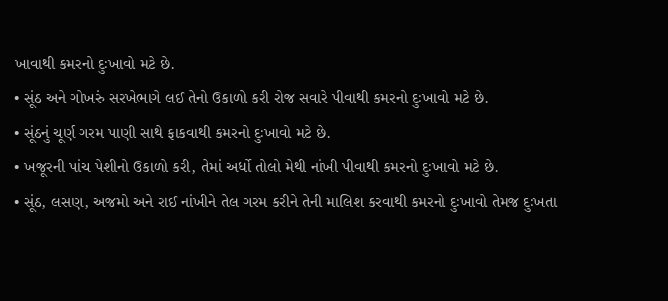ખાવાથી કમરનો દુઃખાવો મટે છે.
• સૂંઠ અને ગોખરું સરખેભાગે લઈ તેનો ઉકાળો કરી રોજ સવારે પીવાથી કમરનો દુઃખાવો મટે છે.
• સૂંઠનું ચૂર્ણ ગરમ પાણી સાથે ફાકવાથી કમરનો દુઃખાવો મટે છે.
• ખજૂરની પાંચ પેશીનો ઉકાળો કરી, તેમાં અર્ધો તોલો મેથી નાંખી પીવાથી કમરનો દુઃખાવો મટે છે.
• સૂંઠ, લસણ, અજમો અને રાઈ નાંખીને તેલ ગરમ કરીને તેની માલિશ કરવાથી કમરનો દુઃખાવો તેમજ દુઃખતા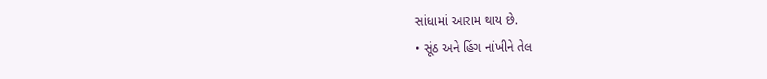સાંધામાં આરામ થાય છે.
• સૂંઠ અને હિંગ નાંખીને તેલ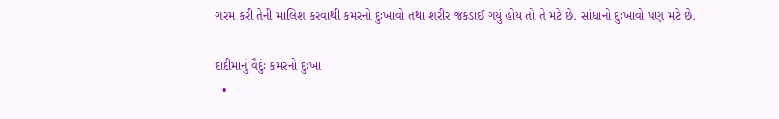ગરમ કરી તેની માલિશ કરવાથી કમરનો દુઃખાવો તથા શરીર જકડાઈ ગયું હોય તો તે મટે છે. સાંધાનો દુઃખાવો પણ મટે છે.

દાદીમાનું વૈદુંઃ કમરનો દુઃખા
  •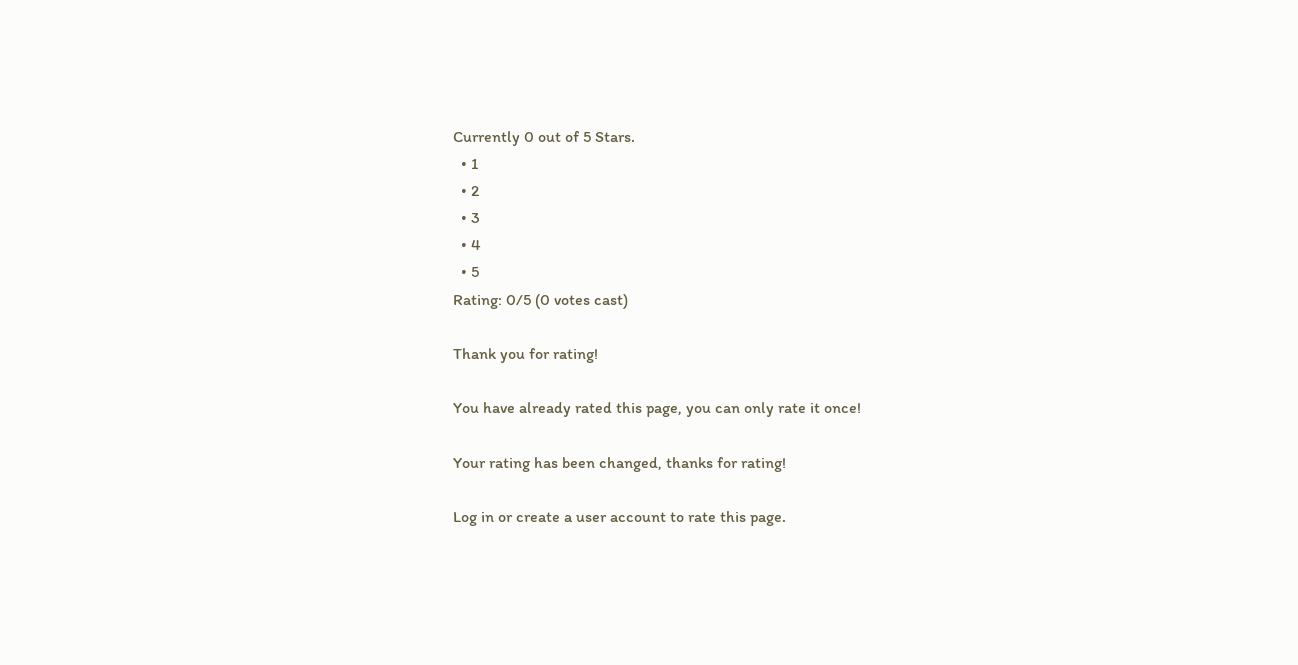Currently 0 out of 5 Stars.
  • 1
  • 2
  • 3
  • 4
  • 5
Rating: 0/5 (0 votes cast)

Thank you for rating!

You have already rated this page, you can only rate it once!

Your rating has been changed, thanks for rating!

Log in or create a user account to rate this page.